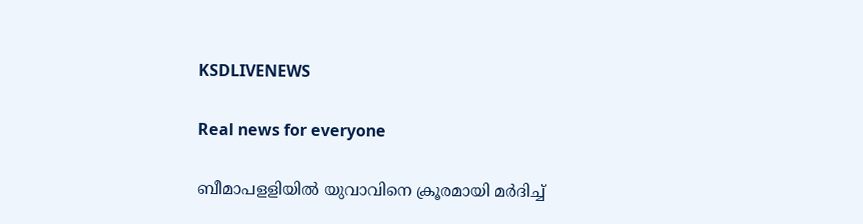KSDLIVENEWS

Real news for everyone

ബീമാപളളിയിൽ യുവാവിനെ ക്രൂരമായി മർദിച്ച്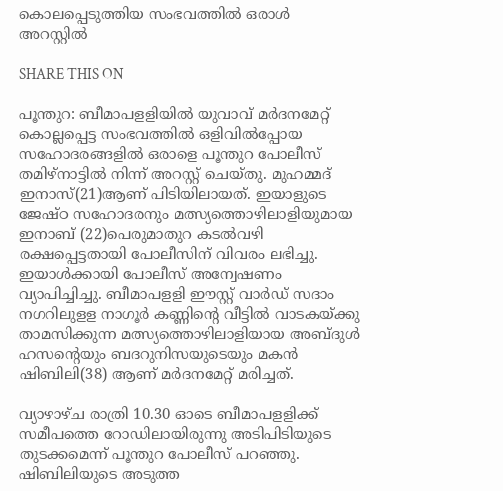കൊലപ്പെടുത്തിയ സംഭവത്തിൽ ഒരാൾ അറസ്റ്റിൽ

SHARE THIS ON

പൂന്തുറ: ബീമാപളളിയിൽ യുവാവ് മർദനമേറ്റ് കൊല്ലപ്പെട്ട സംഭവത്തിൽ ഒളിവിൽപ്പോയ സഹോദരങ്ങളിൽ ഒരാളെ പൂന്തുറ പോലീസ് തമിഴ്‌നാട്ടിൽ നിന്ന് അറസ്റ്റ് ചെയ്തു. മുഹമ്മദ് ഇനാസ്(21)ആണ് പിടിയിലായത്. ഇയാളുടെ ജേഷ്ഠ സഹോദരനും മത്സ്യത്തൊഴിലാളിയുമായ ഇനാബ് (22)പെരുമാതുറ കടൽവഴി രക്ഷപ്പെട്ടതായി പോലീസിന് വിവരം ലഭിച്ചു. ഇയാൾക്കായി പോലീസ് അന്വേഷണം വ്യാപിച്ചിച്ചു. ബീമാപളളി ഈസ്റ്റ് വാർഡ് സദാം നഗറിലുളള നാഗൂർ കണ്ണിന്റെ വീട്ടിൽ വാടകയ്ക്കു താമസിക്കുന്ന മത്സ്യത്തൊഴിലാളിയായ അബ്ദുൾ ഹസന്റെയും ബദറുനിസയുടെയും മകൻ ഷിബിലി(38) ആണ് മർദനമേറ്റ് മരിച്ചത്.

വ്യാഴാഴ്ച രാത്രി 10.30 ഓടെ ബീമാപളളിക്ക് സമീപത്തെ റോഡിലായിരുന്നു അടിപിടിയുടെ തുടക്കമെന്ന് പൂന്തുറ പോലീസ് പറഞ്ഞു. ഷിബിലിയുടെ അടുത്ത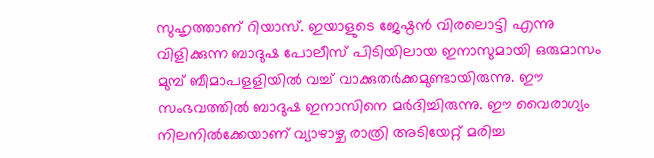സുഹൃത്താണ് റിയാസ്. ഇയാളുടെ ജേഷ്ഠൻ വിരലൊട്ടി എന്നു വിളിക്കുന്ന ബാദുഷ പോലീസ് പിടിയിലായ ഇനാസുമായി ഒരുമാസം മുമ്പ് ബീമാപളളിയിൽ വച്ച് വാക്കുതർക്കമുണ്ടായിരുന്നു. ഈ സംഭവത്തിൽ ബാദുഷ ഇനാസിനെ മർദിച്ചിരുന്നു. ഈ വൈരാഗ്യം നിലനിൽക്കേയാണ് വ്യാഴാഴ്ച രാത്രി അടിയേറ്റ് മരിച്ച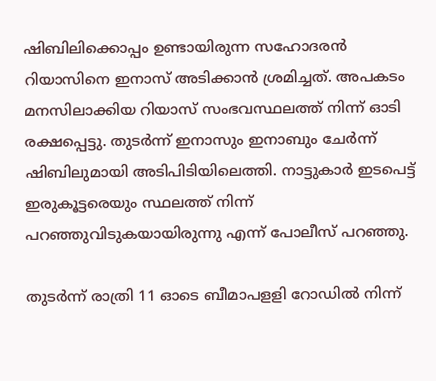ഷിബിലിക്കൊപ്പം ഉണ്ടായിരുന്ന സഹോദരൻ റിയാസിനെ ഇനാസ് അടിക്കാൻ ശ്രമിച്ചത്. അപകടം മനസിലാക്കിയ റിയാസ് സംഭവസ്ഥലത്ത് നിന്ന് ഓടി രക്ഷപ്പെട്ടു. തുടർന്ന് ഇനാസും ഇനാബും ചേർന്ന് ഷിബിലുമായി അടിപിടിയിലെത്തി. നാട്ടുകാർ ഇടപെട്ട് ഇരുകൂട്ടരെയും സ്ഥലത്ത് നിന്ന് പറഞ്ഞുവിടുകയായിരുന്നു എന്ന് പോലീസ് പറഞ്ഞു.

തുടർന്ന് രാത്രി 11 ഓടെ ബീമാപളളി റോഡിൽ നിന്ന്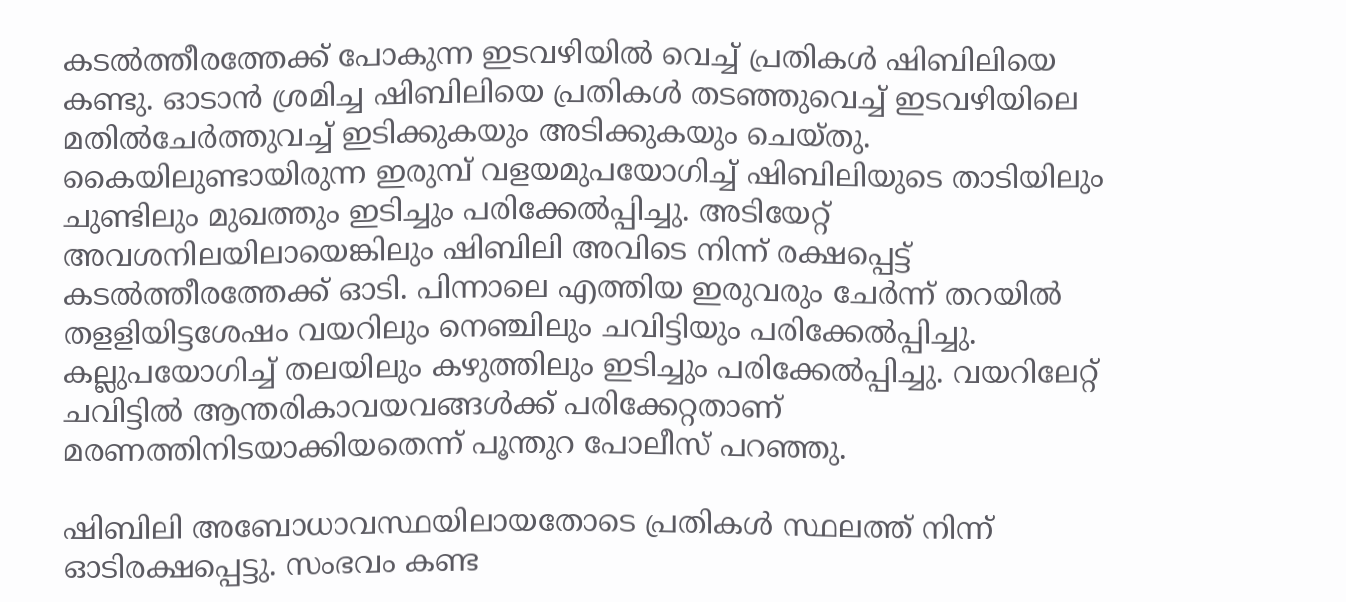കടൽത്തീരത്തേക്ക് പോകുന്ന ഇടവഴിയിൽ വെച്ച് പ്രതികൾ ഷിബിലിയെ കണ്ടു. ഓടാൻ ശ്രമിച്ച ഷിബിലിയെ പ്രതികൾ തടഞ്ഞുവെച്ച് ഇടവഴിയിലെ മതിൽചേർത്തുവച്ച് ഇടിക്കുകയും അടിക്കുകയും ചെയ്തു. കൈയിലുണ്ടായിരുന്ന ഇരുമ്പ് വളയമുപയോഗിച്ച് ഷിബിലിയുടെ താടിയിലും ചുണ്ടിലും മുഖത്തും ഇടിച്ചും പരിക്കേൽപ്പിച്ചു. അടിയേറ്റ് അവശനിലയിലായെങ്കിലും ഷിബിലി അവിടെ നിന്ന് രക്ഷപ്പെട്ട് കടൽത്തീരത്തേക്ക് ഓടി. പിന്നാലെ എത്തിയ ഇരുവരും ചേർന്ന് തറയിൽ തളളിയിട്ടശേഷം വയറിലും നെഞ്ചിലും ചവിട്ടിയും പരിക്കേൽപ്പിച്ചു. കല്ലുപയോഗിച്ച് തലയിലും കഴുത്തിലും ഇടിച്ചും പരിക്കേൽപ്പിച്ചു. വയറിലേറ്റ് ചവിട്ടിൽ ആന്തരികാവയവങ്ങൾക്ക് പരിക്കേറ്റതാണ് മരണത്തിനിടയാക്കിയതെന്ന് പൂന്തുറ പോലീസ് പറഞ്ഞു.

ഷിബിലി അബോധാവസ്ഥയിലായതോടെ പ്രതികൾ സ്ഥലത്ത് നിന്ന് ഓടിരക്ഷപ്പെട്ടു. സംഭവം കണ്ട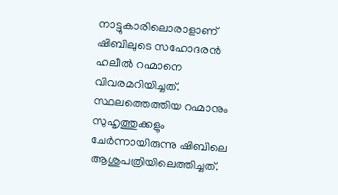നാട്ടുകാരിലൊരാളാണ് ഷിബിലുടെ സഹോദരൻ ഹലീൽ റഹ്മാനെ വിവരമറിയിച്ചത്. സ്ഥലത്തെത്തിയ റഹ്മാനും സുഹൃത്തുക്കളും ചേർന്നായിരുന്നു ഷിബിലെ ആശുപത്രിയിലെത്തിച്ചത്.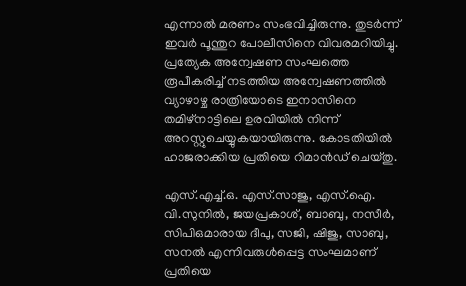എന്നാൽ മരണം സംഭവിച്ചിരുന്നു. തുടർന്ന് ഇവർ പൂന്തുറ പോലീസിനെ വിവരമറിയിച്ചു. പ്രത്യേക അന്വേഷണ സംഘത്തെ രൂപീകരിച്ച് നടത്തിയ അന്വേഷണത്തിൽ വ്യാഴാഴ്ച രാത്രിയോടെ ഇനാസിനെ തമിഴ്‌നാട്ടിലെ ഉരവിയിൽ നിന്ന് അറസ്റ്റുചെയ്യുകയായിരുന്നു. കോടതിയിൽ ഹാജരാക്കിയ പ്രതിയെ റിമാൻഡ് ചെയ്തു.

എസ്.എച്ച്.ഒ. എസ്.സാജു, എസ്.ഐ. വി.സുനിൽ, ജയപ്രകാശ്, ബാബു, നസീർ, സിപിഒമാരായ ദീപു, സജി, ഷിജു, സാബു, സനൽ എന്നിവരുൾപ്പെട്ട സംഘമാണ് പ്രതിയെ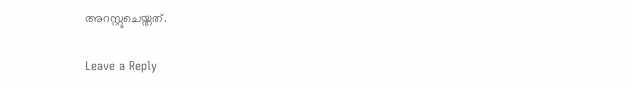അറസ്റ്റുചെയ്തത്.

Leave a Reply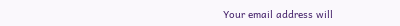Your email address will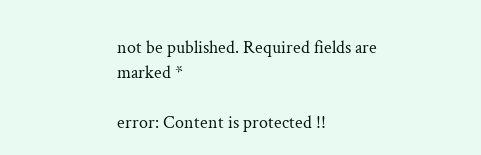not be published. Required fields are marked *

error: Content is protected !!